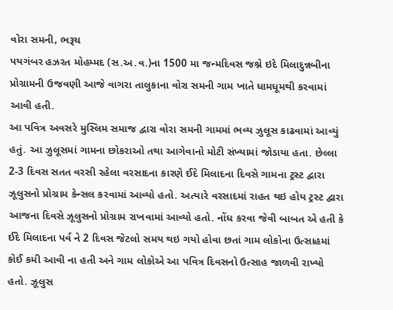વોરા સમની, ભરૂચ
પયગંબર હઝરત મોહમ્મદ (સ.અ.વ.)ના 1500 મા જન્મદિવસ જશ્ને ઇદે મિલાદુન્નબીના પ્રોગ્રામની ઉજવણી આજે વાગરા તાલુકાના વોરા સમની ગામ ખાતે ધામધૂમથી કરવામાં આવી હતી.
આ પવિત્ર અવસરે મુસ્લિમ સમાજ દ્વારા વોરા સમની ગામમાં ભવ્ય ઝુલૂસ કાઢવામાં આવ્યું હતું. આ ઝુલૂસમાં ગામના છોકરાઓ તથા આગેવાનો મોટી સંખ્યામાં જોડાયા હતા. છેલ્લા 2-3 દિવસ સતત વરસી રહેલા વરસાદના કારણે ઈદે મિલાદના દિવસે ગામના ટ્રસ્ટ દ્વારા ઝૂલુસનો પ્રોગ્રામ કેન્સલ કરવામાં આવ્યો હતો. અત્યારે વરસાદમાં રાહત થઇ હોય ટ્રસ્ટ દ્વારા આજના દિવસે ઝૂલુસનો પ્રોગ્રામ રાખવામાં આવ્યો હતો. નોંધ કરવા જેવી બાબત એ હતી કે ઈદે મિલાદના પર્વ ને 2 દિવસ જેટલો સમય થઇ ગયો હોવા છતાં ગામ લોકોના ઉત્સાહમાં કોઈ કમી આવી ના હતી અને ગામ લોકોએ આ પવિત્ર દિવસનો ઉત્સાહ જાળવી રાખ્યો હતો. ઝૂલુસ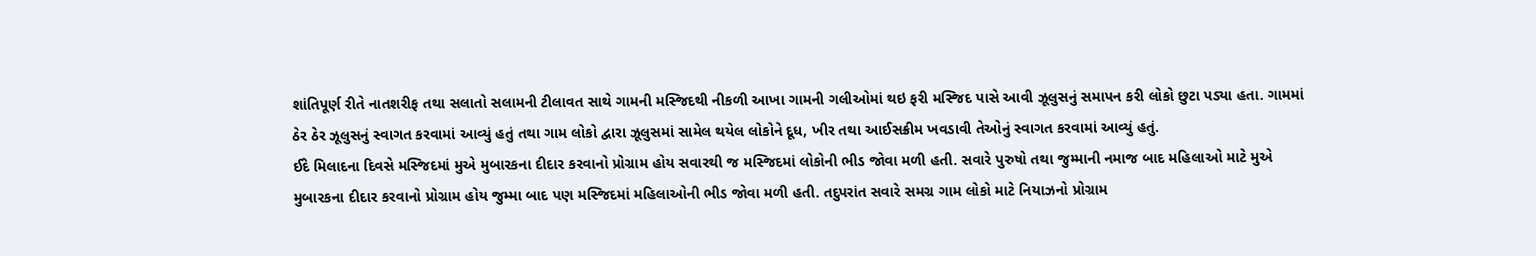શાંતિપૂર્ણ રીતે નાતશરીફ તથા સલાતો સલામની ટીલાવત સાથે ગામની મસ્જિદથી નીકળી આખા ગામની ગલીઓમાં થઇ ફરી મસ્જિદ પાસે આવી ઝૂલુસનું સમાપન કરી લોકો છુટા પડ્યા હતા. ગામમાં ઠેર ઠેર ઝૂલુસનું સ્વાગત કરવામાં આવ્યું હતું તથા ગામ લોકો દ્વારા ઝૂલુસમાં સામેલ થયેલ લોકોને દૂધ, ખીર તથા આઈસક્રીમ ખવડાવી તેઓનું સ્વાગત કરવામાં આવ્યું હતું.
ઈદે મિલાદના દિવસે મસ્જિદમાં મુએ મુબારકના દીદાર કરવાનો પ્રોગ્રામ હોય સવારથી જ મસ્જિદમાં લોકોની ભીડ જોવા મળી હતી. સવારે પુરુષો તથા જુમ્માની નમાજ બાદ મહિલાઓ માટે મુએ મુબારકના દીદાર કરવાનો પ્રોગ્રામ હોય જુમ્મા બાદ પણ મસ્જિદમાં મહિલાઓની ભીડ જોવા મળી હતી. તદુપરાંત સવારે સમગ્ર ગામ લોકો માટે નિયાઝનો પ્રોગ્રામ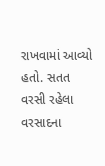રાખવામાં આવ્યો હતો. સતત વરસી રહેલા વરસાદના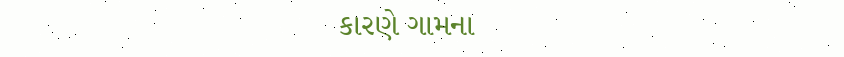કારણે ગામના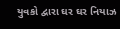યુવકો દ્વારા ઘર ઘર નિયાઝ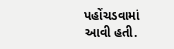પહોંચડવામાં આવી હતી.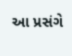આ પ્રસંગે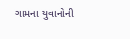ગામના યુવાનોની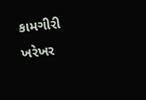કામગીરી ખરેખર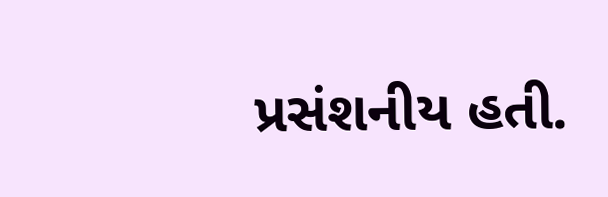પ્રસંશનીય હતી.